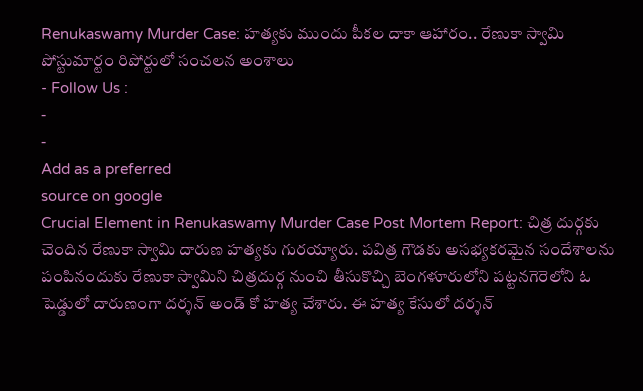Renukaswamy Murder Case: హత్యకు ముందు పీకల దాకా ఆహారం.. రేణుకా స్వామి పోస్టుమార్టం రిపోర్టులో సంచలన అంశాలు
- Follow Us :
-
-
Add as a preferred
source on google
Crucial Element in Renukaswamy Murder Case Post Mortem Report: చిత్ర దుర్గకు చెందిన రేణుకా స్వామి దారుణ హత్యకు గురయ్యారు. పవిత్ర గౌడకు అసభ్యకరమైన సందేశాలను పంపినందుకు రేణుకా స్వామిని చిత్రదుర్గ నుంచి తీసుకొచ్చి బెంగళూరులోని పట్టనగెరెలోని ఓ షెడ్డులో దారుణంగా దర్శన్ అండ్ కో హత్య చేశారు. ఈ హత్య కేసులో దర్శన్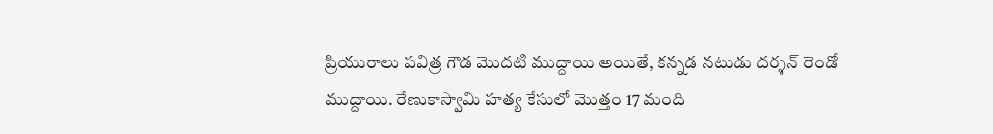ప్రియురాలు పవిత్ర గౌడ మొదటి ముద్దాయి అయితే, కన్నడ నటుడు దర్శన్ రెండో ముద్దాయి. రేణుకాస్వామి హత్య కేసులో మొత్తం 17 మంది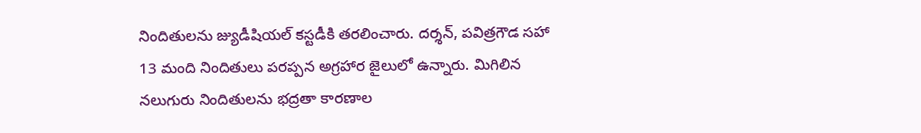నిందితులను జ్యుడీషియల్ కస్టడీకి తరలించారు. దర్శన్, పవిత్రగౌడ సహా 13 మంది నిందితులు పరప్పన అగ్రహార జైలులో ఉన్నారు. మిగిలిన నలుగురు నిందితులను భద్రతా కారణాల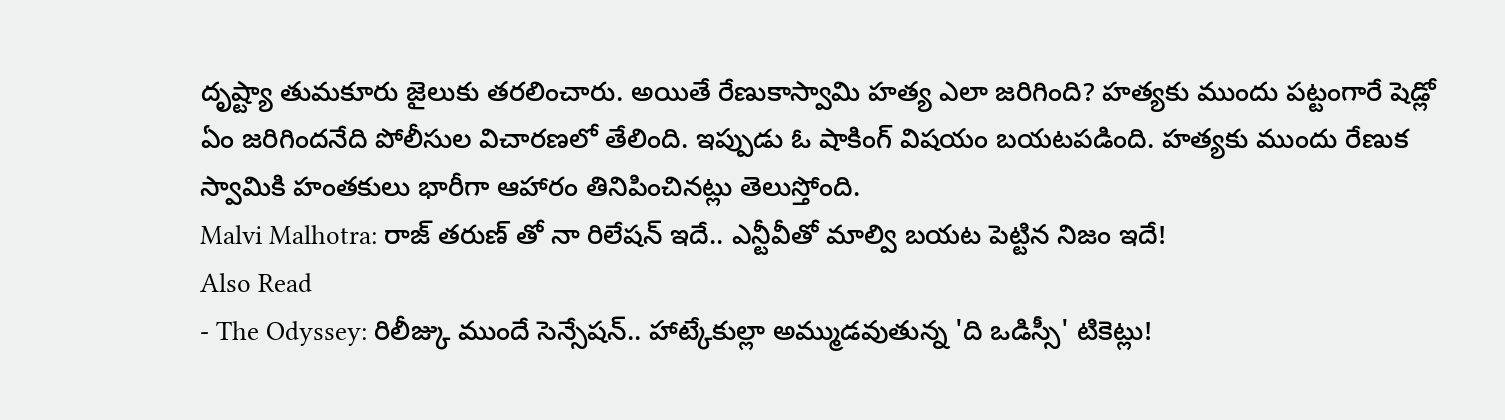దృష్ట్యా తుమకూరు జైలుకు తరలించారు. అయితే రేణుకాస్వామి హత్య ఎలా జరిగింది? హత్యకు ముందు పట్టంగారే షెడ్లో ఏం జరిగిందనేది పోలీసుల విచారణలో తేలింది. ఇప్పుడు ఓ షాకింగ్ విషయం బయటపడింది. హత్యకు ముందు రేణుక స్వామికి హంతకులు భారీగా ఆహారం తినిపించినట్లు తెలుస్తోంది.
Malvi Malhotra: రాజ్ తరుణ్ తో నా రిలేషన్ ఇదే.. ఎన్టీవీతో మాల్వి బయట పెట్టిన నిజం ఇదే!
Also Read
- The Odyssey: రిలీజ్కు ముందే సెన్సేషన్.. హాట్కేకుల్లా అమ్ముడవుతున్న 'ది ఒడిస్సీ' టికెట్లు!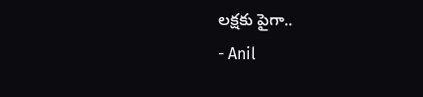లక్షకు పైగా..
- Anil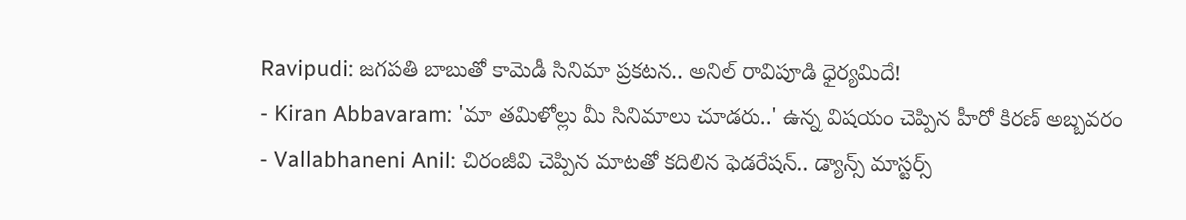Ravipudi: జగపతి బాబుతో కామెడీ సినిమా ప్రకటన.. అనిల్ రావిపూడి ధైర్యమిదే!
- Kiran Abbavaram: 'మా తమిళోల్లు మీ సినిమాలు చూడరు..' ఉన్న విషయం చెప్పిన హీరో కిరణ్ అబ్బవరం
- Vallabhaneni Anil: చిరంజీవి చెప్పిన మాటతో కదిలిన ఫెడరేషన్.. డ్యాన్స్ మాస్టర్స్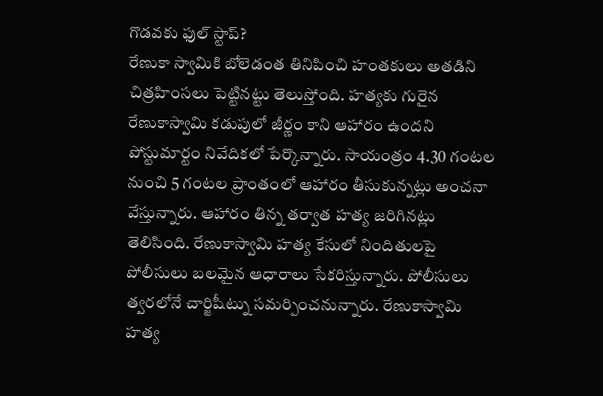గొడవకు ఫుల్ స్టాప్?
రేణుకా స్వామికి బోలెడంత తినిపించి హంతకులు అతడిని చిత్రహింసలు పెట్టినట్టు తెలుస్తోంది. హత్యకు గురైన రేణుకాస్వామి కడుపులో జీర్ణం కాని ఆహారం ఉందని పోస్టుమార్టం నివేదికలో పేర్కొన్నారు. సాయంత్రం 4.30 గంటల నుంచి 5 గంటల ప్రాంతంలో ఆహారం తీసుకున్నట్లు అంచనా వేస్తున్నారు. ఆహారం తిన్న తర్వాత హత్య జరిగినట్లు తెలిసింది. రేణుకాస్వామి హత్య కేసులో నిందితులపై పోలీసులు బలమైన ఆధారాలు సేకరిస్తున్నారు. పోలీసులు త్వరలోనే చార్జిషీట్ను సమర్పించనున్నారు. రేణుకాస్వామి హత్య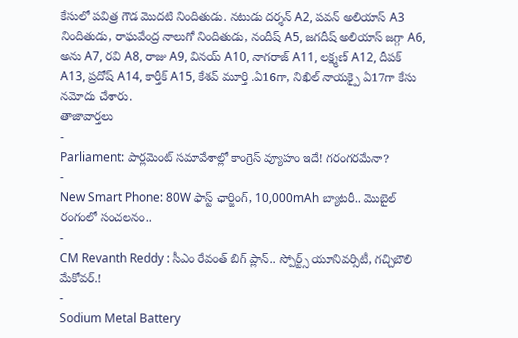కేసులో పవిత్ర గౌడ మొదటి నిందితుడు. నటుడు దర్శన్ A2, పవన్ అలియాస్ A3 నిందితుడు, రాఘవేంద్ర నాలుగో నిందితుడు, నందీష్ A5, జగదీష్ అలియాస్ జగ్గా A6, అను A7, రవి A8, రాజు A9, వినయ్ A10, నాగరాజ్ A11, లక్ష్మణ్ A12, దీపక్ A13, ప్రదోష్ A14, కార్తీక్ A15, కేశవ్ మూర్తి .ఏ16గా, నిఖిల్ నాయక్పై ఏ17గా కేసు నమోదు చేశారు.
తాజావార్తలు
-
Parliament: పార్లమెంట్ సమావేశాల్లో కాంగ్రెస్ వ్యూహం ఇదే! గరంగరమేనా?
-
New Smart Phone: 80W ఫాస్ట్ ఛార్జింగ్, 10,000mAh బ్యాటరీ.. మొబైల్ రంగంలో సంచలనం..
-
CM Revanth Reddy : సీఎం రేవంత్ బిగ్ ప్లాన్.. స్పోర్ట్స్ యూనివర్సిటీ, గచ్చిబౌలి మేకోవర్.!
-
Sodium Metal Battery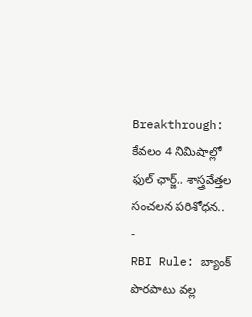Breakthrough: కేవలం 4 నిమిషాల్లో ఫుల్ ఛార్జ్.. శాస్త్రవేత్తల సంచలన పరిశోధన..
-
RBI Rule: బ్యాంక్ పొరపాటు వల్ల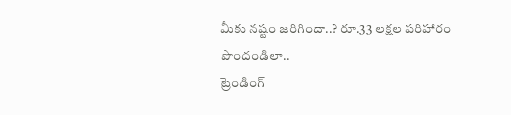మీకు నష్టం జరిగిందా..? రూ.33 లక్షల పరిహారం పొందండిలా..
ట్రెండింగ్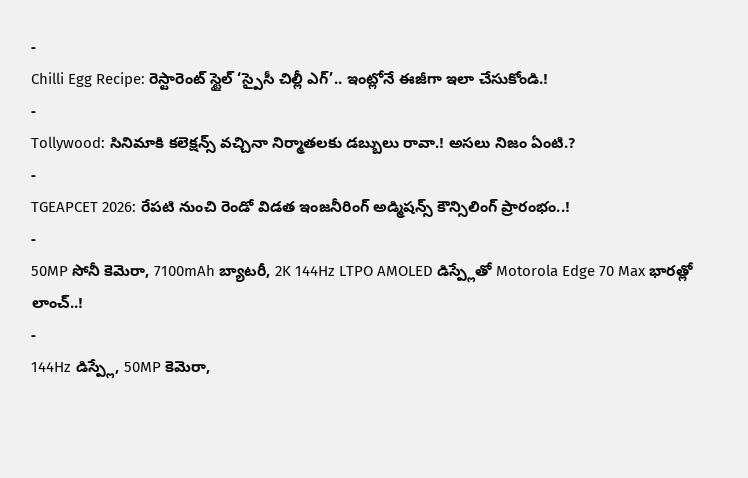-
Chilli Egg Recipe: రెస్టారెంట్ స్టైల్ ‘స్పైసీ చిల్లీ ఎగ్’.. ఇంట్లోనే ఈజీగా ఇలా చేసుకోండి.!
-
Tollywood: సినిమాకి కలెక్షన్స్ వచ్చినా నిర్మాతలకు డబ్బులు రావా.! అసలు నిజం ఏంటి.?
-
TGEAPCET 2026: రేపటి నుంచి రెండో విడత ఇంజనీరింగ్ అడ్మిషన్స్ కౌన్సిలింగ్ ప్రారంభం..!
-
50MP సోనీ కెమెరా, 7100mAh బ్యాటరీ, 2K 144Hz LTPO AMOLED డిస్ప్లేతో Motorola Edge 70 Max భారత్లో లాంచ్..!
-
144Hz డిస్ప్లే, 50MP కెమెరా,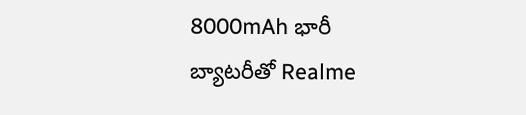8000mAh భారీ బ్యాటరీతో Realme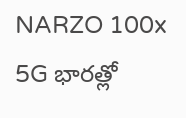NARZO 100x 5G భారత్లో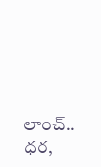లాంచ్.. ధర,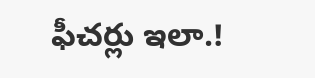ఫీచర్లు ఇలా.!